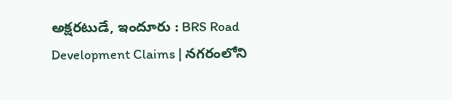అక్షరటుడే, ఇందూరు : BRS Road Development Claims | నగరంలోని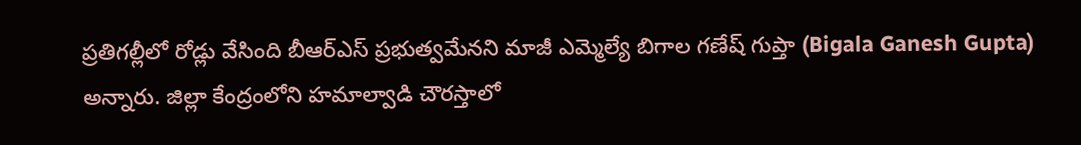ప్రతిగల్లీలో రోడ్లు వేసింది బీఆర్ఎస్ ప్రభుత్వమేనని మాజీ ఎమ్మెల్యే బిగాల గణేష్ గుప్తా (Bigala Ganesh Gupta) అన్నారు. జిల్లా కేంద్రంలోని హమాల్వాడి చౌరస్తాలో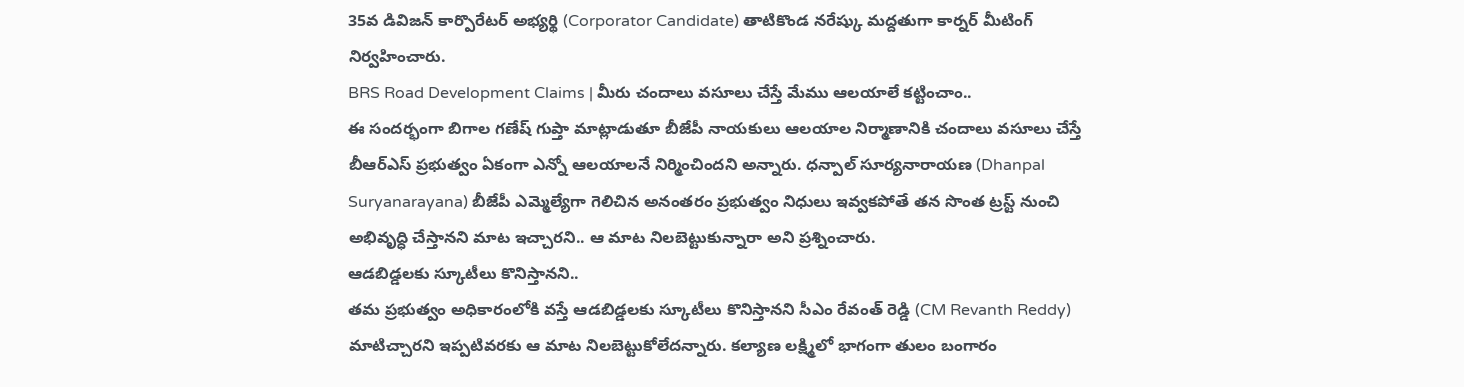35వ డివిజన్ కార్పొరేటర్ అభ్యర్థి (Corporator Candidate) తాటికొండ నరేష్కు మద్దతుగా కార్నర్ మీటింగ్ నిర్వహించారు.
BRS Road Development Claims | మీరు చందాలు వసూలు చేస్తే మేము ఆలయాలే కట్టించాం..
ఈ సందర్భంగా బిగాల గణేష్ గుప్తా మాట్లాడుతూ బీజేపీ నాయకులు ఆలయాల నిర్మాణానికి చందాలు వసూలు చేస్తే బీఆర్ఎస్ ప్రభుత్వం ఏకంగా ఎన్నో ఆలయాలనే నిర్మించిందని అన్నారు. ధన్పాల్ సూర్యనారాయణ (Dhanpal Suryanarayana) బీజేపీ ఎమ్మెల్యేగా గెలిచిన అనంతరం ప్రభుత్వం నిధులు ఇవ్వకపోతే తన సొంత ట్రస్ట్ నుంచి అభివృద్ధి చేస్తానని మాట ఇచ్చారని.. ఆ మాట నిలబెట్టుకున్నారా అని ప్రశ్నించారు.
ఆడబిడ్డలకు స్కూటీలు కొనిస్తానని..
తమ ప్రభుత్వం అధికారంలోకి వస్తే ఆడబిడ్డలకు స్కూటీలు కొనిస్తానని సీఎం రేవంత్ రెడ్డి (CM Revanth Reddy) మాటిచ్చారని ఇప్పటివరకు ఆ మాట నిలబెట్టుకోలేదన్నారు. కల్యాణ లక్ష్మిలో భాగంగా తులం బంగారం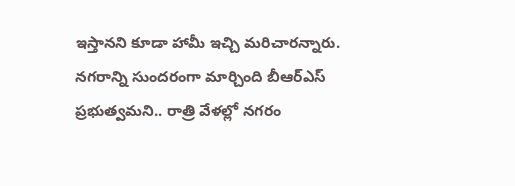ఇస్తానని కూడా హామీ ఇచ్చి మరిచారన్నారు. నగరాన్ని సుందరంగా మార్చింది బీఆర్ఎస్ ప్రభుత్వమని.. రాత్రి వేళల్లో నగరం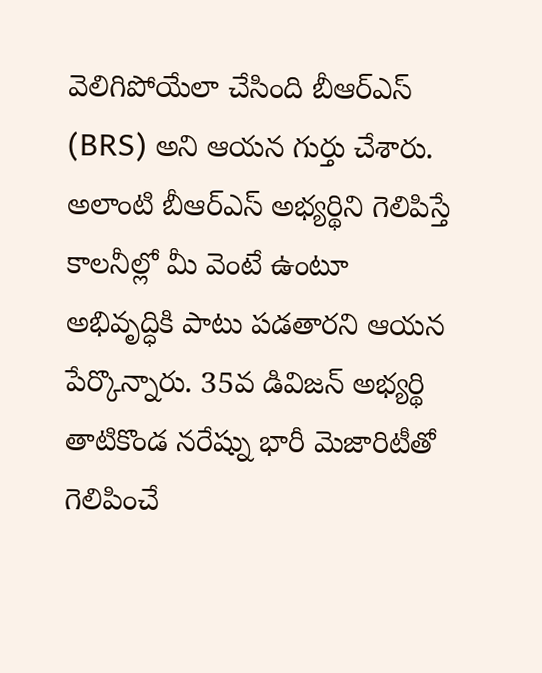వెలిగిపోయేలా చేసింది బీఆర్ఎస్ (BRS) అని ఆయన గుర్తు చేశారు. అలాంటి బీఆర్ఎస్ అభ్యర్థిని గెలిపిస్తే కాలనీల్లో మీ వెంటే ఉంటూ అభివృద్ధికి పాటు పడతారని ఆయన పేర్కొన్నారు. 35వ డివిజన్ అభ్యర్థి తాటికొండ నరేష్ను భారీ మెజారిటీతో గెలిపించే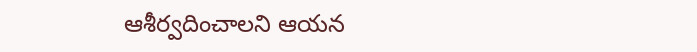ఆశీర్వదించాలని ఆయన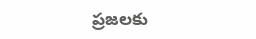ప్రజలకు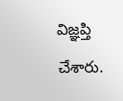విజ్ఞప్తి చేశారు.